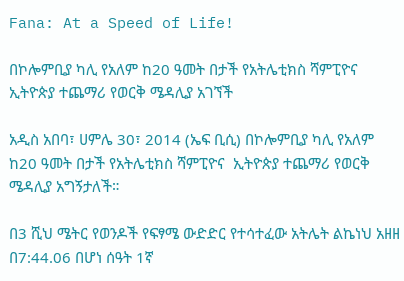Fana: At a Speed of Life!

በኮሎምቢያ ካሊ የአለም ከ20 ዓመት በታች የአትሌቲክስ ሻምፒዮና ኢትዮጵያ ተጨማሪ የወርቅ ሜዳሊያ አገኘች

አዲስ አበባ፣ ሀምሌ 30፣ 2014 (ኤፍ ቢሲ) በኮሎምቢያ ካሊ የአለም ከ20 ዓመት በታች የአትሌቲክስ ሻምፒዮና  ኢትዮጵያ ተጨማሪ የወርቅ ሜዳሊያ አግኝታለች።

በ3 ሺህ ሜትር የወንዶች የፍፃሜ ውድድር የተሳተፈው አትሌት ልኬነህ አዘዘ በ7:44.06 በሆነ ሰዓት 1ኛ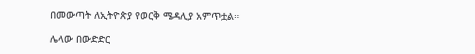በመውጣት ለኢትዮጵያ የወርቅ ሜዳሊያ አምጥቷል።

ሌላው በውድድር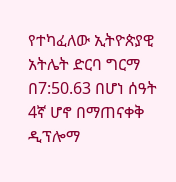የተካፈለው ኢትዮጵያዊ አትሌት ድርባ ግርማ በ7:50.63 በሆነ ሰዓት 4ኛ ሆኖ በማጠናቀቅ ዲፕሎማ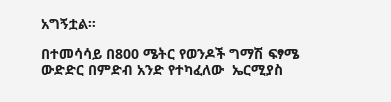አግኝቷል።

በተመሳሳይ በ800 ሜትር የወንዶች ግማሽ ፍፃሜ ውድድር በምድብ አንድ የተካፈለው  ኤርሚያስ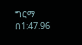ግርማ በ1:47.96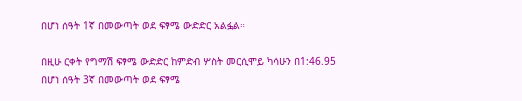በሆነ ሰዓት 1ኛ በመውጣት ወደ ፍፃሜ ውድድር አልፏል።

በዚሁ ርቀት የግማሽ ፍፃሜ ውድድር ከምድብ ሦስት መርሲሞይ ካሳሁን በ1:46.95 በሆነ ሰዓት 3ኛ በመውጣት ወደ ፍፃሜ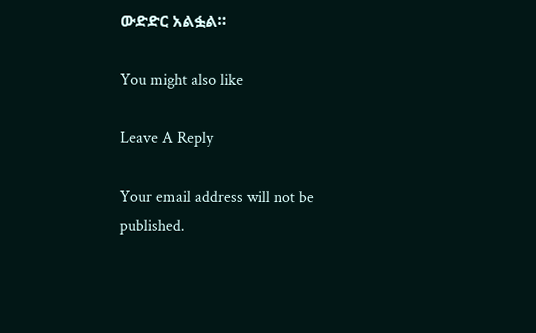ውድድር አልፏል።

You might also like

Leave A Reply

Your email address will not be published.